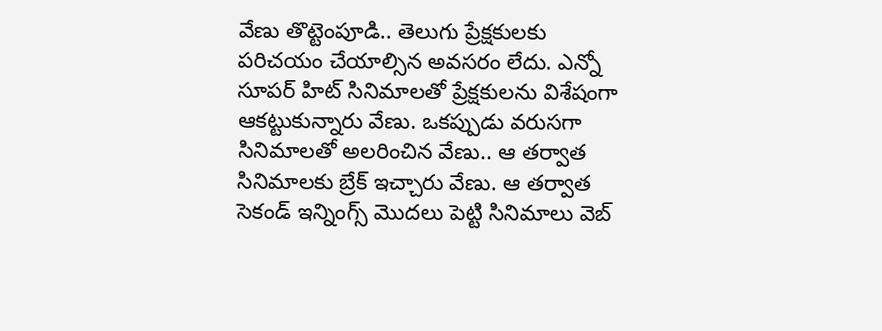వేణు తొట్టెంపూడి.. తెలుగు ప్రేక్షకులకు పరిచయం చేయాల్సిన అవసరం లేదు. ఎన్నో సూపర్ హిట్ సినిమాలతో ప్రేక్షకులను విశేషంగా ఆకట్టుకున్నారు వేణు. ఒకప్పుడు వరుసగా సినిమాలతో అలరించిన వేణు.. ఆ తర్వాత సినిమాలకు బ్రేక్ ఇచ్చారు వేణు. ఆ తర్వాత సెకండ్ ఇన్నింగ్స్ మొదలు పెట్టి సినిమాలు వెబ్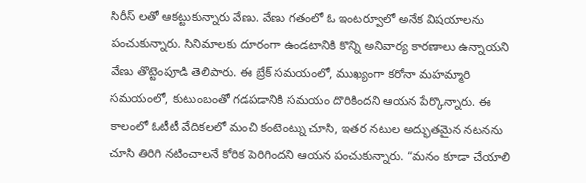సిరీస్ లతో ఆకట్టుకున్నారు వేణు. వేణు గతంలో ఓ ఇంటర్వూలో అనేక విషయాలను పంచుకున్నారు. సినిమాలకు దూరంగా ఉండటానికి కొన్ని అనివార్య కారణాలు ఉన్నాయని వేణు తొట్టెంపూడి తెలిపారు. ఈ బ్రేక్ సమయంలో, ముఖ్యంగా కరోనా మహమ్మారి సమయంలో, కుటుంబంతో గడపడానికి సమయం దొరికిందని ఆయన పేర్కొన్నారు. ఈ కాలంలో ఓటీటీ వేదికలలో మంచి కంటెంట్ను చూసి, ఇతర నటుల అద్భుతమైన నటనను చూసి తిరిగి నటించాలనే కోరిక పెరిగిందని ఆయన పంచుకున్నారు. “మనం కూడా చేయాలి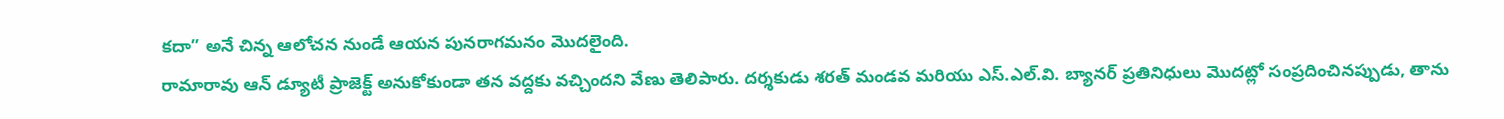కదా” అనే చిన్న ఆలోచన నుండే ఆయన పునరాగమనం మొదలైంది.
రామారావు ఆన్ డ్యూటీ ప్రాజెక్ట్ అనుకోకుండా తన వద్దకు వచ్చిందని వేణు తెలిపారు. దర్శకుడు శరత్ మండవ మరియు ఎస్.ఎల్.వి. బ్యానర్ ప్రతినిధులు మొదట్లో సంప్రదించినప్పుడు, తాను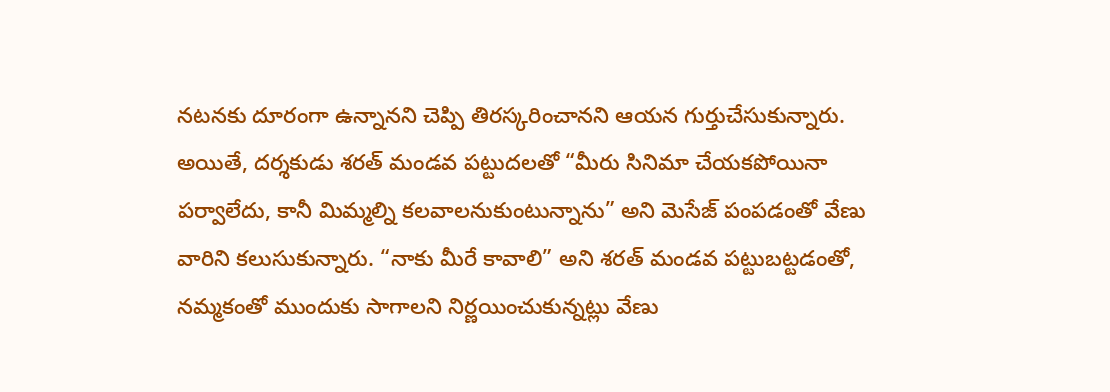నటనకు దూరంగా ఉన్నానని చెప్పి తిరస్కరించానని ఆయన గుర్తుచేసుకున్నారు. అయితే, దర్శకుడు శరత్ మండవ పట్టుదలతో “మీరు సినిమా చేయకపోయినా పర్వాలేదు, కానీ మిమ్మల్ని కలవాలనుకుంటున్నాను” అని మెసేజ్ పంపడంతో వేణు వారిని కలుసుకున్నారు. “నాకు మీరే కావాలి” అని శరత్ మండవ పట్టుబట్టడంతో, నమ్మకంతో ముందుకు సాగాలని నిర్ణయించుకున్నట్లు వేణు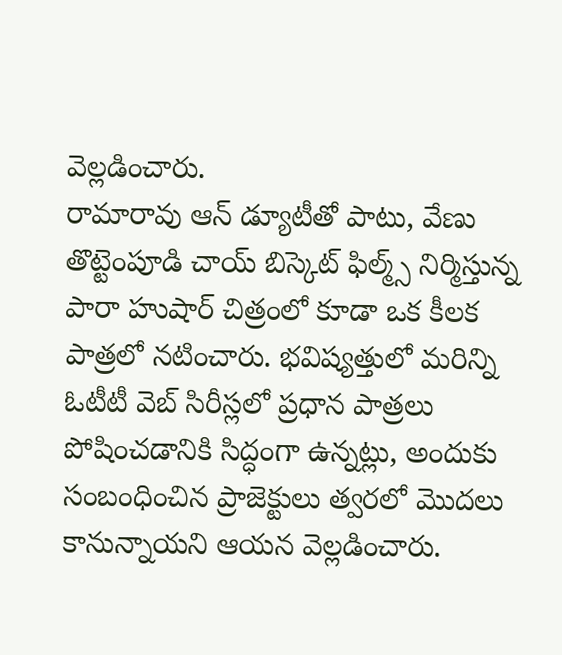వెల్లడించారు.
రామారావు ఆన్ డ్యూటీతో పాటు, వేణు తొట్టెంపూడి చాయ్ బిస్కెట్ ఫిల్మ్స్ నిర్మిస్తున్న పారా హుషార్ చిత్రంలో కూడా ఒక కీలక పాత్రలో నటించారు. భవిష్యత్తులో మరిన్ని ఓటీటీ వెబ్ సిరీస్లలో ప్రధాన పాత్రలు పోషించడానికి సిద్ధంగా ఉన్నట్లు, అందుకు సంబంధించిన ప్రాజెక్టులు త్వరలో మొదలు కానున్నాయని ఆయన వెల్లడించారు.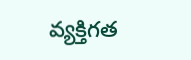వ్యక్తిగత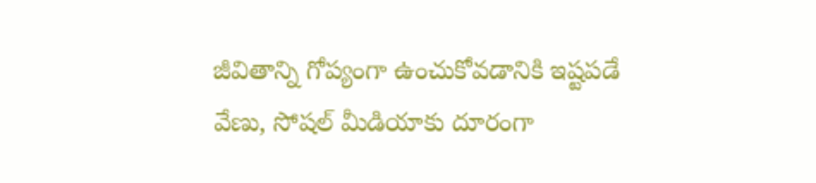జీవితాన్ని గోప్యంగా ఉంచుకోవడానికి ఇష్టపడే వేణు, సోషల్ మీడియాకు దూరంగా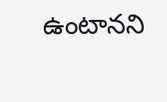ఉంటానని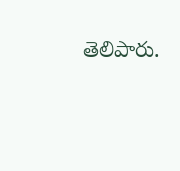తెలిపారు.